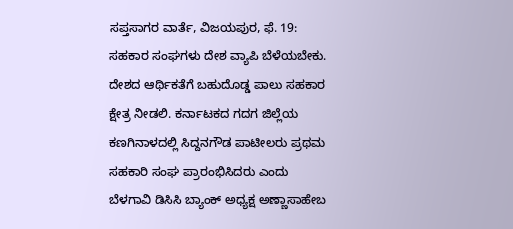ಸಪ್ತಸಾಗರ ವಾರ್ತೆ, ವಿಜಯಪುರ, ಫೆ. 19:
ಸಹಕಾರ ಸಂಘಗಳು ದೇಶ ವ್ಯಾಪಿ ಬೆಳೆಯಬೇಕು. ದೇಶದ ಆರ್ಥಿಕತೆಗೆ ಬಹುದೊಡ್ಡ ಪಾಲು ಸಹಕಾರ ಕ್ಷೇತ್ರ ನೀಡಲಿ. ಕರ್ನಾಟಕದ ಗದಗ ಜಿಲ್ಲೆಯ ಕಣಗಿನಾಳದಲ್ಲಿ ಸಿದ್ದನಗೌಡ ಪಾಟೀಲರು ಪ್ರಥಮ ಸಹಕಾರಿ ಸಂಘ ಪ್ರಾರಂಭಿಸಿದರು ಎಂದು ಬೆಳಗಾವಿ ಡಿಸಿಸಿ ಬ್ಯಾಂಕ್ ಅಧ್ಯಕ್ಷ ಅಣ್ಣಾಸಾಹೇಬ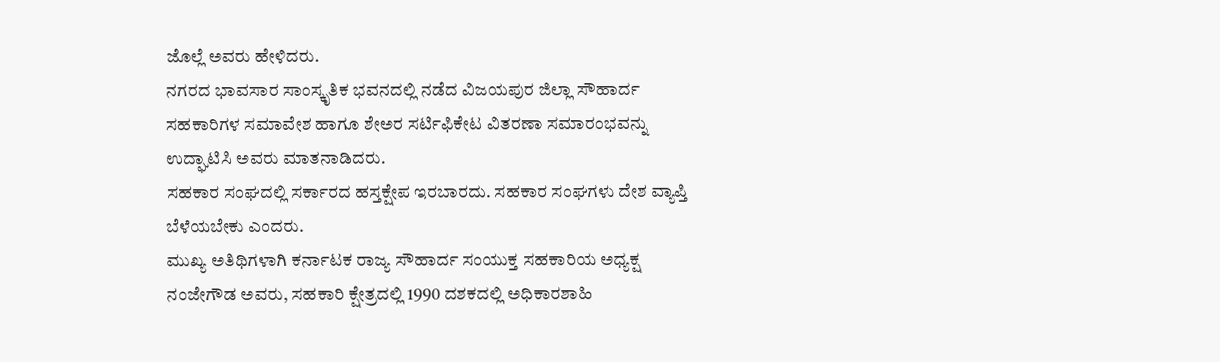ಜೊಲ್ಲೆ ಅವರು ಹೇಳಿದರು.
ನಗರದ ಭಾವಸಾರ ಸಾಂಸ್ಕೃತಿಕ ಭವನದಲ್ಲಿ ನಡೆದ ವಿಜಯಪುರ ಜಿಲ್ಲಾ ಸೌಹಾರ್ದ ಸಹಕಾರಿಗಳ ಸಮಾವೇಶ ಹಾಗೂ ಶೇಅರ ಸರ್ಟಿಫಿಕೇಟ ವಿತರಣಾ ಸಮಾರಂಭವನ್ನು ಉದ್ಘಾಟಿಸಿ ಅವರು ಮಾತನಾಡಿದರು.
ಸಹಕಾರ ಸಂಘದಲ್ಲಿ ಸರ್ಕಾರದ ಹಸ್ತಕ್ಷೇಪ ಇರಬಾರದು. ಸಹಕಾರ ಸಂಘಗಳು ದೇಶ ವ್ಯಾಪ್ತಿ ಬೆಳೆಯಬೇಕು ಎಂದರು.
ಮುಖ್ಯ ಅತಿಥಿಗಳಾಗಿ ಕರ್ನಾಟಕ ರಾಜ್ಯ ಸೌಹಾರ್ದ ಸಂಯುಕ್ತ ಸಹಕಾರಿಯ ಅಧ್ಯಕ್ಷ ನಂಜೇಗೌಡ ಅವರು, ಸಹಕಾರಿ ಕ್ಷೇತ್ರದಲ್ಲಿ 1990 ದಶಕದಲ್ಲಿ ಅಧಿಕಾರಶಾಹಿ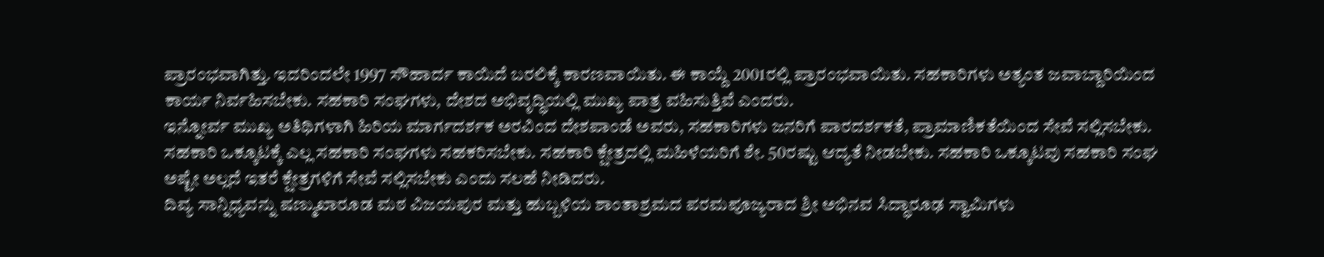ಪ್ರಾರಂಭವಾಗಿತ್ತು. ಇದರಿಂದಲೇ 1997 ಸೌಹಾರ್ದ ಕಾಯಿದೆ ಬರಲಿಕ್ಕೆ ಕಾರಣವಾಯಿತು. ಈ ಕಾಯ್ದೆ 2001ರಲ್ಲಿ ಪ್ರಾರಂಭವಾಯಿತು. ಸಹಕಾರಿಗಳು ಅತ್ಯಂತ ಜವಾಬ್ದಾರಿಯಿಂದ ಕಾರ್ಯ ನಿರ್ವಹಿಸಬೇಕು. ಸಹಕಾರಿ ಸಂಘಗಳು, ದೇಶದ ಅಭಿವೃದ್ಧಿಯಲ್ಲಿ ಮುಖ್ಯ ಪಾತ್ರ ವಹಿಸುತ್ತಿವೆ ಎಂದರು.
ಇನ್ನೋರ್ವ ಮುಖ್ಯ ಅತಿಥಿಗಳಾಗಿ ಹಿರಿಯ ಮಾರ್ಗದರ್ಶಕ ಅರವಿಂದ ದೇಶಪಾಂಡೆ ಅವರು, ಸಹಕಾರಿಗಳು ಜನರಿಗೆ ಪಾರದರ್ಶಕತೆ, ಪ್ರಾಮಾಣಿಕತೆಯಿಂದ ಸೇವೆ ಸಲ್ಲಿಸಬೇಕು. ಸಹಕಾರಿ ಒಕ್ಕೂಟಕ್ಕೆ ಎಲ್ಲ ಸಹಕಾರಿ ಸಂಘಗಳು ಸಹಕರಿಸಬೇಕು. ಸಹಕಾರಿ ಕ್ಷೇತ್ರದಲ್ಲಿ ಮಹಿಳೆಯರಿಗೆ ಶೇ. 50ರಷ್ಟು ಆದ್ಯತೆ ನೀಡಬೇಕು. ಸಹಕಾರಿ ಒಕ್ಕೂಟವು ಸಹಕಾರಿ ಸಂಘ ಅಷ್ಟೇ ಅಲ್ಲದೆ ಇತರೆ ಕ್ಷೇತ್ರಗಳಿಗೆ ಸೇವೆ ಸಲ್ಲಿಸಬೇಕು ಎಂದು ಸಲಹೆ ನೀಡಿದರು.
ದಿವ್ಯ ಸಾನ್ನಿಧ್ಯವನ್ನು ಷಣ್ಮುಖಾರೂಡ ಮಠ ವಿಜಯಪುರ ಮತ್ತು ಹುಬ್ಬಳಿಯ ಶಾಂತಾಶ್ರಮದ ಪರಮಪೂಜ್ಯರಾದ ಶ್ರೀ ಅಭಿನವ ಸಿದ್ಧಾರೂಢ ಸ್ವಾಮಿಗಳು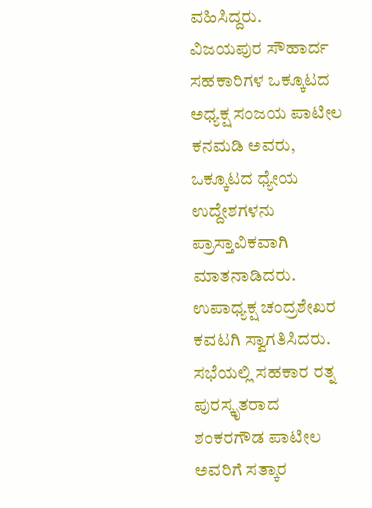ವಹಿಸಿದ್ದರು.
ವಿಜಯಪುರ ಸೌಹಾರ್ದ ಸಹಕಾರಿಗಳ ಒಕ್ಕೂಟದ ಅಧ್ಯಕ್ಷ ಸಂಜಯ ಪಾಟೀಲ ಕನಮಡಿ ಅವರು, ಒಕ್ಕೂಟದ ಧ್ಯೇಯ ಉದ್ದೇಶಗಳನು ಪ್ರಾಸ್ತಾವಿಕವಾಗಿ ಮಾತನಾಡಿದರು.
ಉಪಾಧ್ಯಕ್ಷ ಚಂದ್ರಶೇಖರ ಕವಟಗಿ ಸ್ವಾಗತಿಸಿದರು.
ಸಭೆಯಲ್ಲಿ ಸಹಕಾರ ರತ್ನ ಪುರಸ್ಕೃತರಾದ ಶಂಕರಗೌಡ ಪಾಟೀಲ ಅವರಿಗೆ ಸತ್ಕಾರ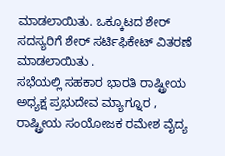ಮಾಡಲಾಯಿತು. ಒಕ್ಕೂಟದ ಶೇರ್ ಸದಸ್ಯರಿಗೆ ಶೇರ್ ಸರ್ಟಿಫಿಕೇಟ್ ವಿತರಣೆ ಮಾಡಲಾಯಿತು .
ಸಭೆಯಲ್ಲಿ ಸಹಕಾರ ಭಾರತಿ ರಾಷ್ಟ್ರೀಯ ಅಧ್ಯಕ್ಷ ಪ್ರಭುದೇವ ಮ್ಯಾಗ್ನೂರ , ರಾಷ್ಟ್ರೀಯ ಸಂಯೋಜಕ ರಮೇಶ ವೈದ್ಯ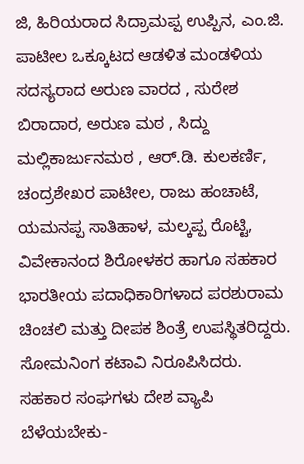ಜಿ, ಹಿರಿಯರಾದ ಸಿದ್ರಾಮಪ್ಪ ಉಪ್ಪಿನ, ಎಂ.ಜಿ. ಪಾಟೀಲ ಒಕ್ಕೂಟದ ಆಡಳಿತ ಮಂಡಳಿಯ ಸದಸ್ಯರಾದ ಅರುಣ ವಾರದ , ಸುರೇಶ ಬಿರಾದಾರ, ಅರುಣ ಮಠ , ಸಿದ್ದು ಮಲ್ಲಿಕಾರ್ಜುನಮಠ , ಆರ್.ಡಿ. ಕುಲಕರ್ಣಿ, ಚಂದ್ರಶೇಖರ ಪಾಟೀಲ, ರಾಜು ಹಂಚಾಟೆ, ಯಮನಪ್ಪ ಸಾತಿಹಾಳ, ಮಲ್ಕಪ್ಪ ರೊಟ್ಟಿ, ವಿವೇಕಾನಂದ ಶಿರೋಳಕರ ಹಾಗೂ ಸಹಕಾರ ಭಾರತೀಯ ಪದಾಧಿಕಾರಿಗಳಾದ ಪರಶುರಾಮ ಚಿಂಚಲಿ ಮತ್ತು ದೀಪಕ ಶಿಂತ್ರೆ ಉಪಸ್ಥಿತರಿದ್ದರು. ಸೋಮನಿಂಗ ಕಟಾವಿ ನಿರೂಪಿಸಿದರು.
ಸಹಕಾರ ಸಂಘಗಳು ದೇಶ ವ್ಯಾಪಿ ಬೆಳೆಯಬೇಕು-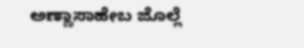ಅಣ್ಣಾಸಾಹೇಬ ಜೊಲ್ಲೆ